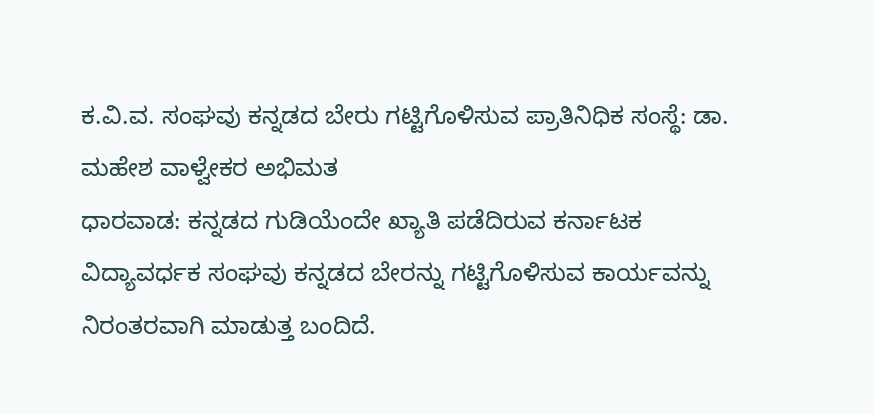ಕ.ವಿ.ವ. ಸಂಘವು ಕನ್ನಡದ ಬೇರು ಗಟ್ಟಿಗೊಳಿಸುವ ಪ್ರಾತಿನಿಧಿಕ ಸಂಸ್ಥೆ: ಡಾ. ಮಹೇಶ ವಾಳ್ವೇಕರ ಅಭಿಮತ
ಧಾರವಾಡ: ಕನ್ನಡದ ಗುಡಿಯೆಂದೇ ಖ್ಯಾತಿ ಪಡೆದಿರುವ ಕರ್ನಾಟಕ ವಿದ್ಯಾವರ್ಧಕ ಸಂಘವು ಕನ್ನಡದ ಬೇರನ್ನು ಗಟ್ಟಿಗೊಳಿಸುವ ಕಾರ್ಯವನ್ನು ನಿರಂತರವಾಗಿ ಮಾಡುತ್ತ ಬಂದಿದೆ.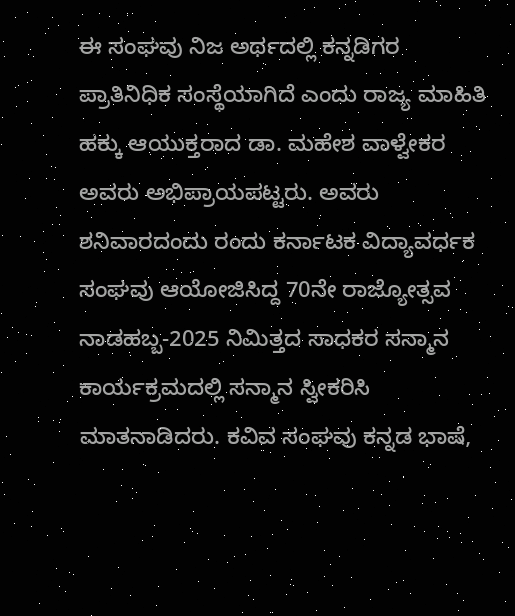ಈ ಸಂಘವು ನಿಜ ಅರ್ಥದಲ್ಲಿ ಕನ್ನಡಿಗರ ಪ್ರಾತಿನಿಧಿಕ ಸಂಸ್ಥೆಯಾಗಿದೆ ಎಂದು ರಾಜ್ಯ ಮಾಹಿತಿ ಹಕ್ಕು ಆಯುಕ್ತರಾದ ಡಾ. ಮಹೇಶ ವಾಳ್ವೇಕರ ಅವರು ಅಭಿಪ್ರಾಯಪಟ್ಟರು. ಅವರು ಶನಿವಾರದಂದು ರಂದು ಕರ್ನಾಟಕ ವಿದ್ಯಾವರ್ಧಕ ಸಂಘವು ಆಯೋಜಿಸಿದ್ದ 70ನೇ ರಾಜ್ಯೋತ್ಸವ ನಾಡಹಬ್ಬ-2025 ನಿಮಿತ್ತದ ಸಾಧಕರ ಸನ್ಮಾನ ಕಾರ್ಯಕ್ರಮದಲ್ಲಿ ಸನ್ಮಾನ ಸ್ವೀಕರಿಸಿ ಮಾತನಾಡಿದರು. ಕವಿವ ಸಂಘವು ಕನ್ನಡ ಭಾಷೆ,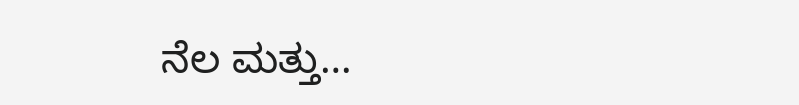ನೆಲ ಮತ್ತು…